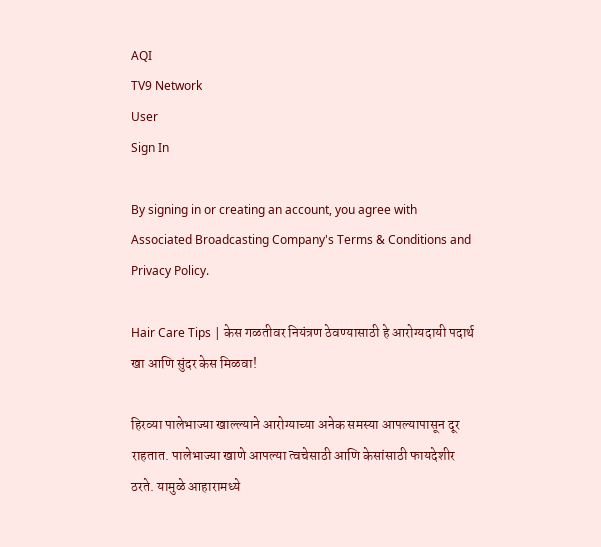AQI
TV9 Network
User
Sign In

By signing in or creating an account, you agree with Associated Broadcasting Company's Terms & Conditions and Privacy Policy.

Hair Care Tips | केस गळतीवर नियंत्रण ठेवण्यासाठी हे आरोग्यदायी पदार्थ खा आणि सुंदर केस मिळवा!

हिरव्या पालेभाज्या खाल्ल्याने आरोग्याच्या अनेक समस्या आपल्यापासून दूर राहतात. पालेभाज्या खाणे आपल्या त्वचेसाठी आणि केसांसाठी फायदेशीर ठरते. यामुळे आहारामध्ये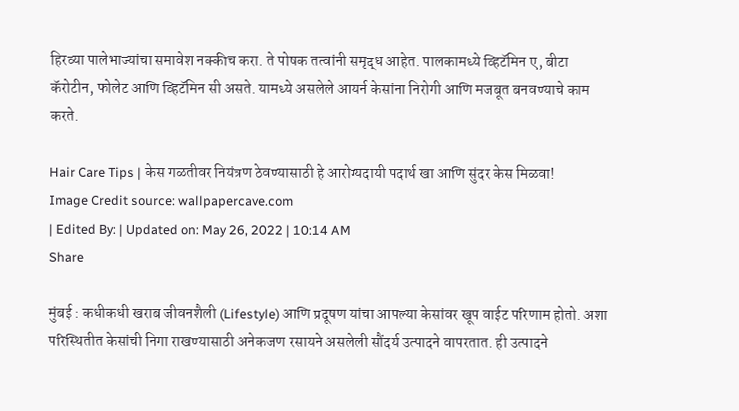हिरव्या पालेभाज्यांचा समावेश नक्कीच करा. ते पोषक तत्वांनी समृद्ध आहेत. पालकामध्ये व्हिटॅमिन ए, बीटा कॅरोटीन, फोलेट आणि व्हिटॅमिन सी असते. यामध्ये असलेले आयर्न केसांना निरोगी आणि मजबूत बनवण्याचे काम करते.

Hair Care Tips | केस गळतीवर नियंत्रण ठेवण्यासाठी हे आरोग्यदायी पदार्थ खा आणि सुंदर केस मिळवा!
Image Credit source: wallpapercave.com
| Edited By: | Updated on: May 26, 2022 | 10:14 AM
Share

मुंबई : कधीकधी खराब जीवनशैली (Lifestyle) आणि प्रदूषण यांचा आपल्या केसांवर खूप वाईट परिणाम होतो. अशा परिस्थितीत केसांची निगा राखण्यासाठी अनेकजण रसायने असलेली सौंदर्य उत्पादने वापरतात. ही उत्पादने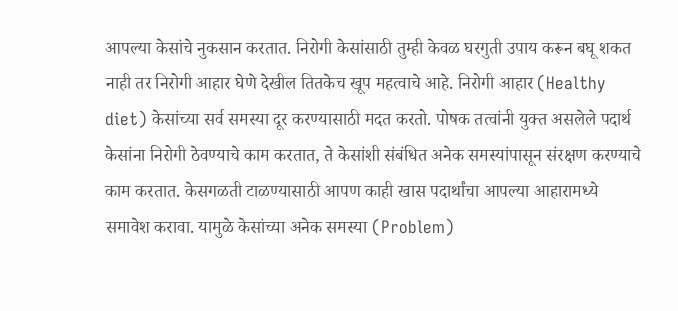आपल्या केसांचे नुकसान करतात. निरोगी केसांसाठी तुम्ही केवळ घरगुती उपाय करून बघू शकत नाही तर निरोगी आहार घेणे देखील तितकेच खूप महत्वाचे आहे. निरोगी आहार (Healthy diet) केसांच्या सर्व समस्या दूर करण्यासाठी मदत करतो. पोषक तत्वांनी युक्त असलेले पदार्थ केसांना निरोगी ठेवण्याचे काम करतात, ते केसांशी संबंधित अनेक समस्यांपासून संरक्षण करण्याचे काम करतात. केसगळती टाळण्यासाठी आपण काही खास पदार्थांचा आपल्या आहारामध्ये समावेश करावा. यामुळे केसांच्या अनेक समस्या (Problem)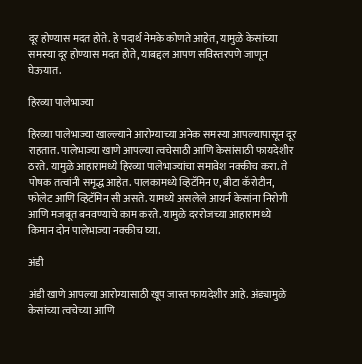दूर होण्यास मदत होते. हे पदार्थ नेमके कोणते आहेत, यामुळे केसांच्या समस्या दूर होण्यास मदत होते, याबद्दल आपण सविस्तरपणे जाणून घेऊयात.

हिरव्या पालेभाज्या

हिरव्या पालेभाज्या खाल्ल्याने आरोग्याच्या अनेक समस्या आपल्यापासून दूर राहतात. पालेभाज्या खाणे आपल्या त्वचेसाठी आणि केसांसाठी फायदेशीर ठरते. यामुळे आहारामध्ये हिरव्या पालेभाज्यांचा समावेश नक्कीच करा. ते पोषक तत्वांनी समृद्ध आहेत. पालकामध्ये व्हिटॅमिन ए, बीटा कॅरोटीन, फोलेट आणि व्हिटॅमिन सी असते. यामध्ये असलेले आयर्न केसांना निरोगी आणि मजबूत बनवण्याचे काम करते. यामुळे दररोजच्या आहारामध्ये किमान दोन पालेभाज्या नक्कीच घ्या.

अंडी

अंडी खाणे आपल्या आरोग्यासाठी खूप जास्त फायदेशीर आहे. अंड्यामुळे केसांच्या त्वचेच्या आणि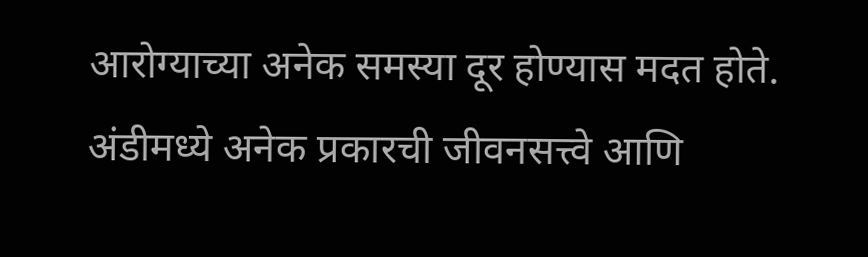आरोग्याच्या अनेक समस्या दूर होण्यास मदत होते. अंडीमध्ये अनेक प्रकारची जीवनसत्त्वे आणि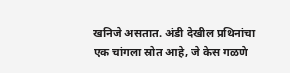खनिजे असतात. अंडी देखील प्रथिनांचा एक चांगला स्रोत आहे, जे केस गळणे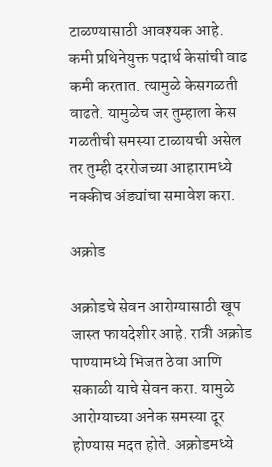टाळण्यासाठी आवश्यक आहे. कमी प्रथिनेयुक्त पदार्थ केसांची वाढ कमी करतात. त्यामुळे केसगळती वाढते. यामुळेच जर तुम्हाला केस गळतीची समस्या टाळायची असेल तर तुम्ही दररोजच्या आहारामध्ये नक्कीच अंड्यांचा समावेश करा.

अक्रोड

अक्रोडचे सेवन आरोग्यासाठी खूप जास्त फायदेशीर आहे. रात्री अक्रोड पाण्यामध्ये भिजत ठेवा आणि सकाळी याचे सेवन करा. यामुळे आरोग्याच्या अनेक समस्या दूर होण्यास मदत होते. अक्रोडमध्ये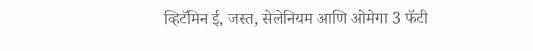व्हिटॅमिन ई, जस्त, सेलेनियम आणि ओमेगा 3 फॅटी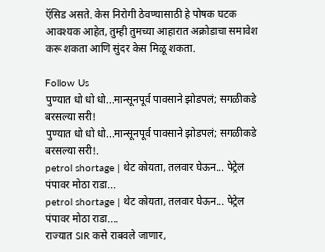ऍसिड असते. केस निरोगी ठेवण्यासाठी हे पोषक घटक आवश्यक आहेत, तुम्ही तुमच्या आहारात अक्रोडाचा समावेश करू शकता आणि सुंदर केस मिळू शकता.

Follow Us
पुण्यात धो धो धो...मान्सूनपूर्व पावसाने झोडपलं; सगळीकडे बरसल्या सरी!
पुण्यात धो धो धो...मान्सूनपूर्व पावसाने झोडपलं; सगळीकडे बरसल्या सरी!.
petrol shortage | थेट कोयता, तलवार घेऊन... पेट्रेल पंपावर मोठा राडा...
petrol shortage | थेट कोयता, तलवार घेऊन... पेट्रेल पंपावर मोठा राडा....
राज्यात SIR कसे राबवले जाणार,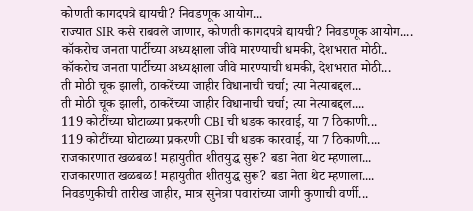कोणती कागदपत्रे द्यायची? निवडणूक आयोग...
राज्यात SIR कसे राबवले जाणार, कोणती कागदपत्रे द्यायची? निवडणूक आयोग....
कॉकरोच जनता पार्टीच्या अध्यक्षाला जीवे मारण्याची धमकी, देशभरात मोठी..
कॉकरोच जनता पार्टीच्या अध्यक्षाला जीवे मारण्याची धमकी, देशभरात मोठी...
ती मोठी चूक झाली, ठाकरेंच्या जाहीर विधानाची चर्चा; त्या नेत्याबद्दल...
ती मोठी चूक झाली, ठाकरेंच्या जाहीर विधानाची चर्चा; त्या नेत्याबद्दल....
119 कोटींच्या घोटाळ्या प्रकरणी CBI ची धडक कारवाई, या 7 ठिकाणी...
119 कोटींच्या घोटाळ्या प्रकरणी CBI ची धडक कारवाई, या 7 ठिकाणी....
राजकारणात खळबळ! महायुतीत शीतयुद्ध सुरू? बडा नेता थेट म्हणाला...
राजकारणात खळबळ! महायुतीत शीतयुद्ध सुरू? बडा नेता थेट म्हणाला....
निवडणुकीची तारीख जाहीर, मात्र सुनेत्रा पवारांच्या जागी कुणाची वर्णी...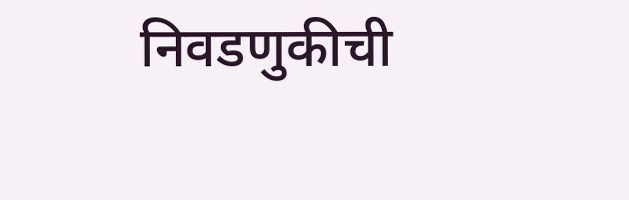निवडणुकीची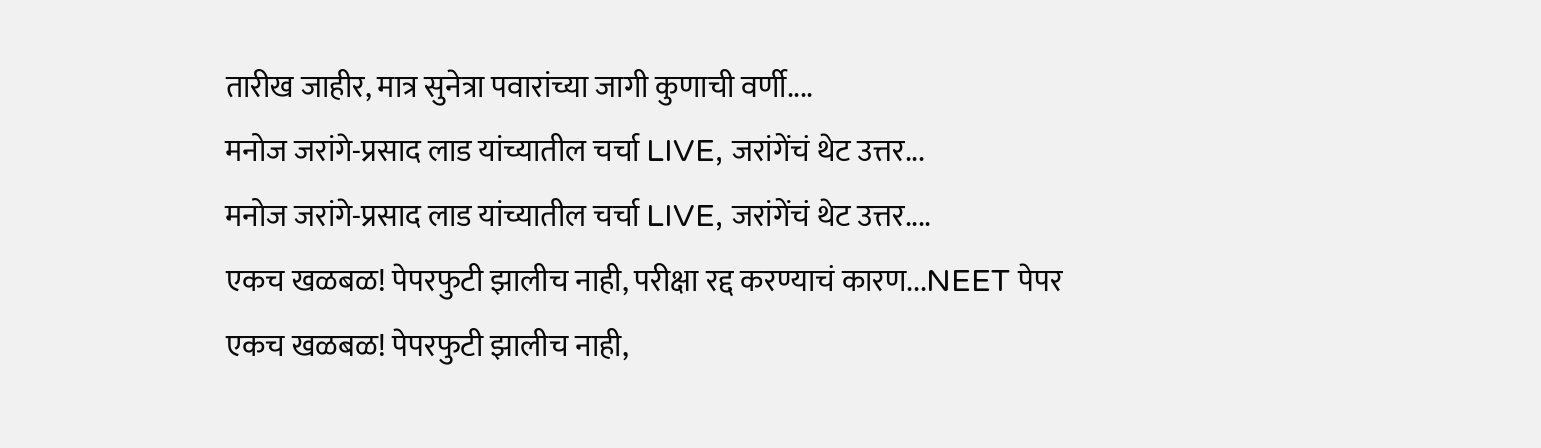तारीख जाहीर, मात्र सुनेत्रा पवारांच्या जागी कुणाची वर्णी....
मनोज जरांगे-प्रसाद लाड यांच्यातील चर्चा LIVE, जरांगेंचं थेट उत्तर...
मनोज जरांगे-प्रसाद लाड यांच्यातील चर्चा LIVE, जरांगेंचं थेट उत्तर....
एकच खळबळ! पेपरफुटी झालीच नाही, परीक्षा रद्द करण्याचं कारण...NEET पेपर
एकच खळबळ! पेपरफुटी झालीच नाही,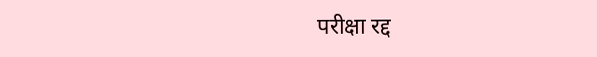परीक्षा रद्द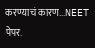करण्याचं कारण...NEET पेपर.